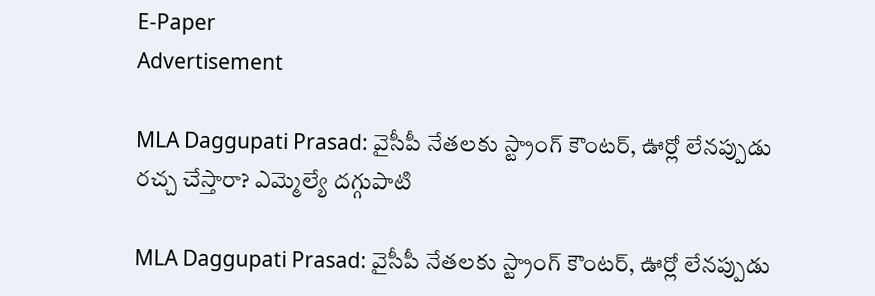E-Paper
Advertisement

MLA Daggupati Prasad: వైసీపీ నేతలకు స్ట్రాంగ్ కౌంటర్, ఊర్లో లేనప్పుడు రచ్చ చేస్తారా? ఎమ్మెల్యే దగ్గుపాటి

MLA Daggupati Prasad: వైసీపీ నేతలకు స్ట్రాంగ్ కౌంటర్, ఊర్లో లేనప్పుడు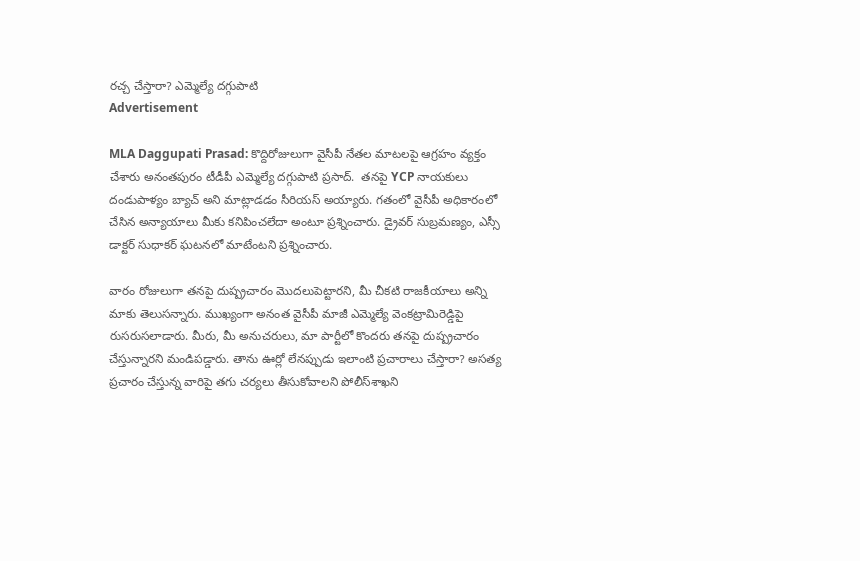రచ్చ చేస్తారా? ఎమ్మెల్యే దగ్గుపాటి
Advertisement

MLA Daggupati Prasad: కొద్దిరోజులుగా వైసీపీ నేతల మాటలపై ఆగ్రహం వ్యక్తం చేశారు అనంతపురం టీడీపీ ఎమ్మెల్యే దగ్గుపాటి ప్రసాద్.  తనపై YCP నాయకులు దండుపాళ్యం బ్యాచ్ అని మాట్లాడడం సీరియస్ అయ్యారు. గతంలో వైసీపీ అధికారంలో చేసిన అన్యాయాలు మీకు కనిపించలేదా అంటూ ప్రశ్నించారు. డ్రైవర్ సుబ్రమణ్యం, ఎస్సీ డాక్టర్ సుధాకర్ ఘటనలో మాటేంటని ప్రశ్నించారు.

వారం రోజులుగా తనపై దుష్ప్రచారం మొదలుపెట్టారని, మీ చీకటి రాజకీయాలు అన్ని మాకు తెలుసన్నారు. ముఖ్యంగా అనంత వైసీపీ మాజీ ఎమ్మెల్యే వెంకట్రామిరెడ్డిపై రుసరుసలాడారు. మీరు, మీ అనుచరులు, మా పార్టీలో కొందరు తనపై దుష్ప్రచారం చేస్తున్నారని మండిపడ్డారు. తాను ఊర్లో లేనప్పుడు ఇలాంటి ప్రచారాలు చేస్తారా? అసత్య ప్రచారం చేస్తున్న వారిపై తగు చర్యలు తీసుకోవాలని పోలీస్‌శాఖని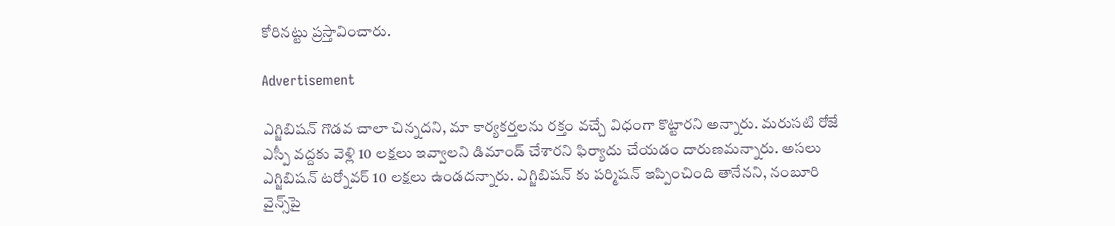కోరినట్టు ప్రస్తావించారు.

Advertisement

ఎగ్జిబిషన్ గొడవ చాలా చిన్నదని, మా కార్యకర్తలను రక్తం వచ్చే విధంగా కొట్టారని అన్నారు. మరుసటి రోజే ఎస్పీ‌ వద్దకు వెళ్లి 10 లక్షలు ఇవ్వాలని డిమాండ్ చేశారని ఫిర్యాదు చేయడం దారుణమన్నారు. అసలు ఎగ్జిబిషన్ టర్నోవర్ 10 లక్షలు ఉండదన్నారు. ఎగ్జిబిషన్ కు పర్మిషన్ ఇప్పించింది తానేనని, నంబూరి వైన్స్‌పై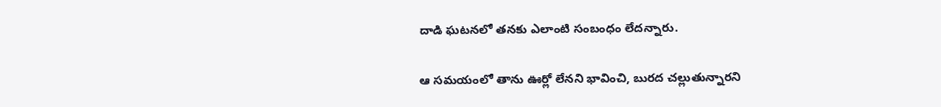దాడి ఘటనలో తనకు ఎలాంటి సంబంధం లేదన్నారు.

ఆ సమయంలో తాను ఊర్లో లేనని భావించి, బురద చల్లుతున్నారని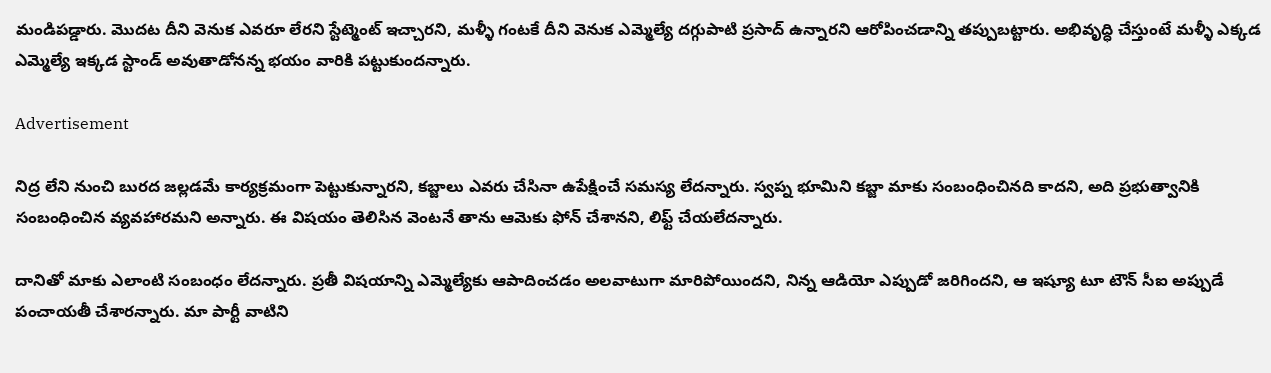మండిపడ్డారు. మొదట దీని వెనుక ఎవరూ లేరని స్టేట్మెంట్ ఇచ్చారని, మళ్ళీ గంటకే దీని వెనుక ఎమ్మెల్యే దగ్గుపాటి ప్రసాద్ ఉన్నారని ఆరోపించడాన్ని తప్పుబట్టారు. అభివృద్ధి చేస్తుంటే మళ్ళీ ఎక్కడ ఎమ్మెల్యే ఇక్కడ స్టాండ్ అవుతాడోనన్న భయం వారికి పట్టుకుందన్నారు.

Advertisement

నిద్ర లేని నుంచి బురద జల్లడమే కార్యక్రమంగా పెట్టుకున్నారని, కబ్జాలు ఎవరు చేసినా ఉపేక్షించే సమస్య లేదన్నారు. స్వప్న భూమిని కబ్జా మాకు సంబంధించినది కాదని, అది ప్రభుత్వానికి సంబంధించిన వ్యవహారమని అన్నారు. ఈ విషయం తెలిసిన వెంటనే తాను ఆమెకు ఫోన్ చేశానని, లిఫ్ట్ చేయలేదన్నారు.

దానితో మాకు ఎలాంటి సంబంధం లేదన్నారు. ప్రతీ విషయాన్ని ఎమ్మెల్యేకు ఆపాదించడం అలవాటుగా మారిపోయిందని, నిన్న ఆడియో‌ ఎప్పుడో జరిగిందని, ఆ ఇష్యూ టూ టౌన్ సీఐ అప్పుడే పంచాయతీ చేశారన్నారు. మా పార్టీ వాటిని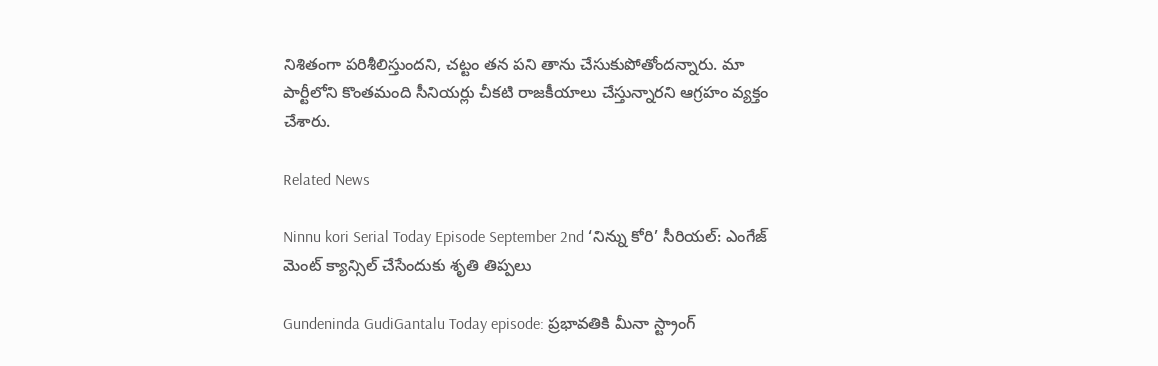నిశితంగా పరిశీలిస్తుందని, చట్టం తన పని తాను చేసుకుపోతోందన్నారు. మా పార్టీలోని కొంతమంది సీనియర్లు చీకటి రాజకీయాలు చేస్తున్నారని ఆగ్రహం వ్యక్తం చేశారు.

Related News

Ninnu kori Serial Today Episode September 2nd ‘నిన్ను కోరి’ సీరియల్‌: ఎంగేజ్ మెంట్ క్యాన్సిల్ చేసేందుకు శృతి తిప్పలు

Gundeninda GudiGantalu Today episode: ప్రభావతికి మీనా స్ట్రాంగ్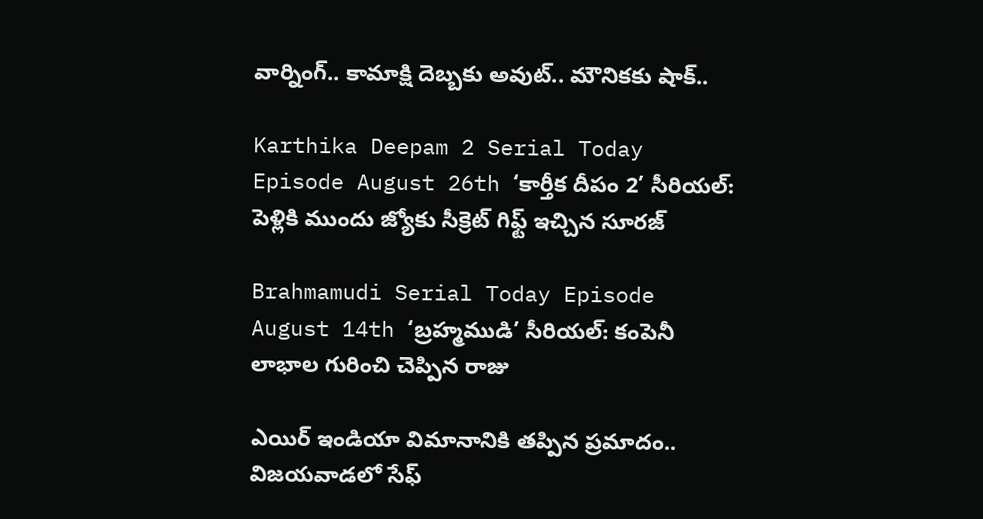వార్నింగ్.. కామాక్షి దెబ్బకు అవుట్.. మౌనికకు షాక్..

Karthika Deepam 2 Serial Today Episode August 26th ‘కార్తీక దీపం 2’ సీరియల్‌: పెళ్లికి ముందు జ్యోకు సీక్రెట్ గిఫ్ట్ ఇచ్చిన సూరజ్

Brahmamudi Serial Today Episode August 14th ‘బ్రహ్మముడి’ సీరియల్‌: కంపెనీ లాభాల గురించి చెప్పిన రాజు

ఎయిర్ ఇండియా విమానానికి తప్పిన ప్రమాదం.. విజయవాడలో సేఫ్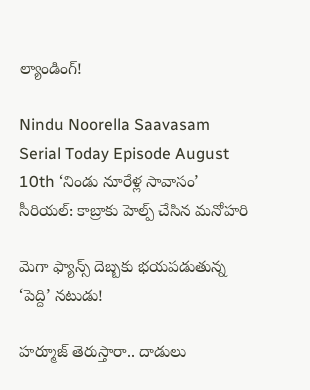ల్యాండింగ్!

Nindu Noorella Saavasam Serial Today Episode August 10th ‘నిండు నూరేళ్ల సావాసం’ సీరియల్‌: కాబ్రాకు హెల్ప్‌ చేసిన మనోహరి

మెగా ఫ్యాన్స్ దెబ్బకు భయపడుతున్న ‘పెద్ది’ నటుడు!

హర్మూజ్ తెరుస్తారా.. దాడులు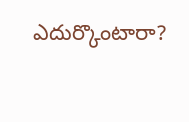ఎదుర్కొంటారా?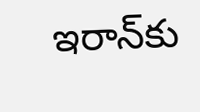ఇరాన్‌కు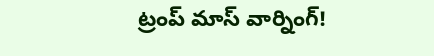ట్రంప్ మాస్ వార్నింగ్!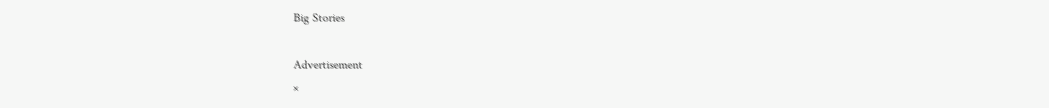Big Stories

Advertisement
×